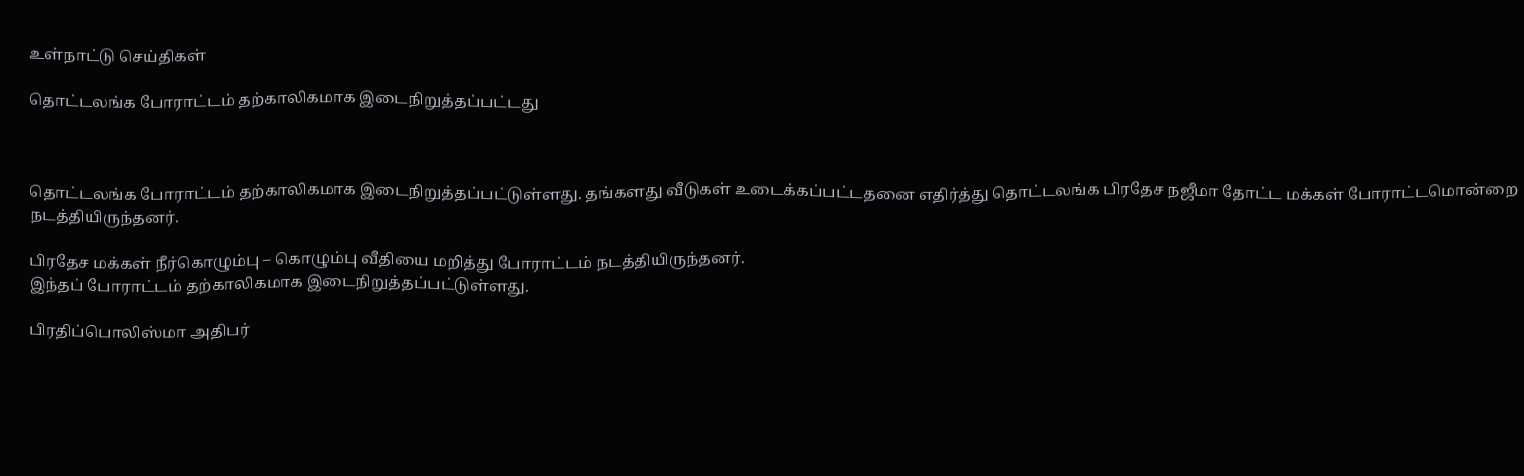உள்நாட்டு செய்திகள்

தொட்டலங்க போராட்டம் தற்காலிகமாக இடைநிறுத்தப்பட்டது



தொட்டலங்க போராட்டம் தற்காலிகமாக இடைநிறுத்தப்பட்டுள்ளது. தங்களது வீடுகள் உடைக்கப்பட்டதனை எதிர்த்து தொட்டலங்க பிரதேச நஜீமா தோட்ட மக்கள் போராட்டமொன்றை நடத்தியிருந்தனர்.

பிரதேச மக்கள் நீர்கொழும்பு – கொழும்பு வீதியை மறித்து போராட்டம் நடத்தியிருந்தனர்.
இந்தப் போராட்டம் தற்காலிகமாக இடைநிறுத்தப்பட்டுள்ளது.

பிரதிப்பொலிஸ்மா அதிபர்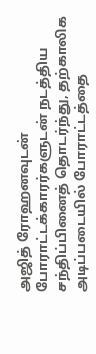அஜித் ரோஹனவுடன் போராட்டக்காரர்களுடன் நடத்திய சந்திப்பினைத் தொடர்ந்து, தற்காலிக அடிப்படையில் போராட்டத்தை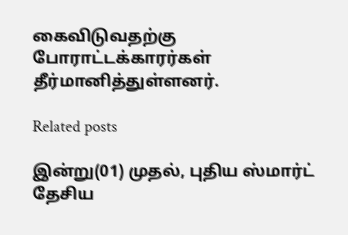கைவிடுவதற்கு போராட்டக்காரர்கள் தீர்மானித்துள்ளனர்.

Related posts

இன்று(01) முதல், புதிய ஸ்மார்ட் தேசிய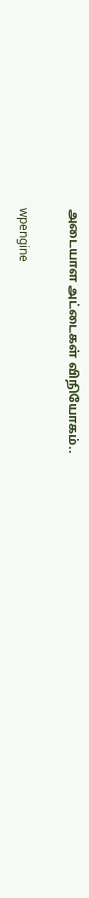அடையாள அட்டைகள் விநியோகம்..

wpengine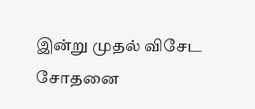இன்று முதல் விசேட சோதனை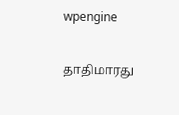wpengine

தாதிமாரது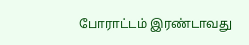போராட்டம் இரண்டாவது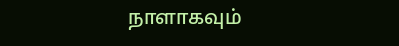நாளாகவும்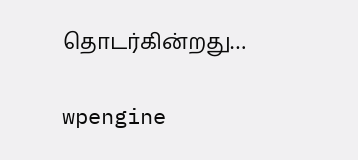தொடர்கின்றது…

wpengine